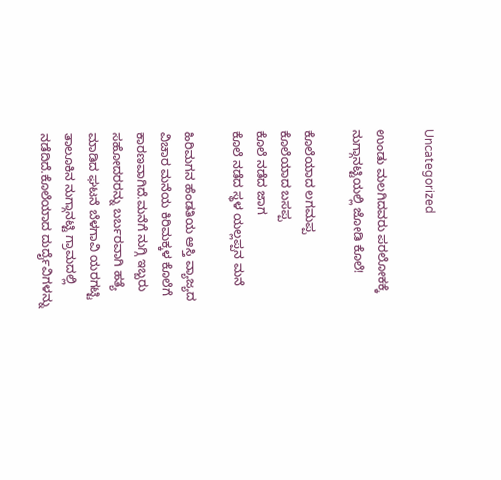Uncategorized

ಉಂಡು ಮಲಗಿದವರು ಪರಲೋಕಕ್ಕೆ ನುಗ್ಗಾನಟ್ಟಿಯಲ್ಲಿ ಜೋಡಿ ಕೊಲೆ!

ಕೊಲೆಯಾದ ಲಗಮಪ್ಪ
ಕೊಲೆಯಾದ ಬಸಪ್ಪ
ಕೊಲೆ ನಡೆದ ಜಾಗ
ಕೊಲೆ ನಡೆದ ಸ್ಥಳ ಯಲ್ಲಪ್ಪನ ಮನೆ

ಹಿರಿಮಗನ ಹೆಂಡತಿಯ ಆಸ್ತಿ ವ್ಯಾಜ್ಯದ ವಿಚಾರ ಮನೆಯ ಕಿರಿಮಕ್ಕಳ ಕೊಲೆಗೆ ಕಾರಣವಾಗಿದೆ.ಮನೆಗೆ ನುಗ್ಗಿ ಇಬ್ಬರು ಸಹೋದರರನ್ನು ಬರ್ಬರವಾಗಿ ಹತ್ಯೆ ಮಾಡಿದ ಘಟನೆ ಬೆಳಗಾವಿ ಯರಗಟ್ಟಿ ತಾಲೂಕಿನ ನುಗ್ಗಾನಟ್ಟಿ ಗ್ರಾಮದಲ್ಲಿ ನಡೆದಿದೆ.ಕೊಲೆಯಾದ ದುರ್ದೈವಿಗಳನ್ನು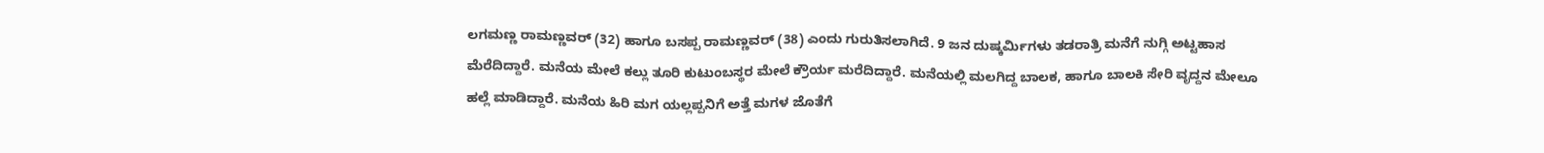ಲಗಮಣ್ಣ ರಾಮಣ್ಣವರ್ (32) ಹಾಗೂ ಬಸಪ್ಪ ರಾಮಣ್ಣವರ್ (38) ಎಂದು ಗುರುತಿಸಲಾಗಿದೆ. 9 ಜನ ದುಷ್ಕರ್ಮಿಗಳು ತಡರಾತ್ರಿ ಮನೆಗೆ ನುಗ್ಗಿ ಅಟ್ಟಹಾಸ ಮೆರೆದಿದ್ದಾರೆ. ಮನೆಯ ಮೇಲೆ ಕಲ್ಲು ತೂರಿ ಕುಟುಂಬಸ್ಥರ ಮೇಲೆ ಕ್ರೌರ್ಯ ಮರೆದಿದ್ದಾರೆ. ಮನೆಯಲ್ಲಿ ಮಲಗಿದ್ದ ಬಾಲಕ, ಹಾಗೂ ಬಾಲಕಿ ಸೇರಿ ವೃದ್ದನ ಮೇಲೂ ಹಲ್ಲೆ ಮಾಡಿದ್ದಾರೆ. ಮನೆಯ ಹಿರಿ ಮಗ ಯಲ್ಲಪ್ಪನಿಗೆ ಅತ್ತೆ ಮಗಳ ಜೊತೆಗೆ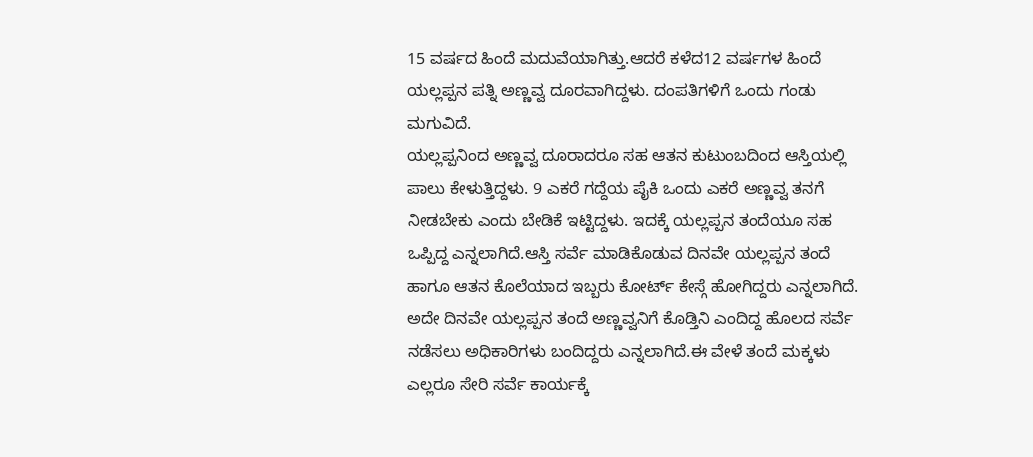15 ವರ್ಷದ ಹಿಂದೆ ಮದುವೆಯಾಗಿತ್ತು.ಆದರೆ ಕಳೆದ12 ವರ್ಷಗಳ ಹಿಂದೆ ಯಲ್ಲಪ್ಪನ ಪತ್ನಿ ಅಣ್ಣವ್ವ ದೂರವಾಗಿದ್ದಳು. ದಂಪತಿಗಳಿಗೆ ಒಂದು ಗಂಡು ಮಗುವಿದೆ.
ಯಲ್ಲಪ್ಪನಿಂದ ಅಣ್ಣವ್ವ ದೂರಾದರೂ ಸಹ ಆತನ ಕುಟುಂಬದಿಂದ ಆಸ್ತಿಯಲ್ಲಿ ಪಾಲು ಕೇಳುತ್ತಿದ್ದಳು. 9 ಎಕರೆ ಗದ್ದೆಯ ಪೈಕಿ ಒಂದು ಎಕರೆ ಅಣ್ಣವ್ವ ತನಗೆ ನೀಡಬೇಕು ಎಂದು ಬೇಡಿಕೆ ಇಟ್ಟಿದ್ದಳು. ಇದಕ್ಕೆ ಯಲ್ಲಪ್ಪನ ತಂದೆಯೂ ಸಹ ಒಪ್ಪಿದ್ದ ಎನ್ನಲಾಗಿದೆ‌.ಆಸ್ತಿ ಸರ್ವೆ ಮಾಡಿಕೊಡುವ ದಿನವೇ ಯಲ್ಲಪ್ಪನ ತಂದೆ ಹಾಗೂ ಆತನ ಕೊಲೆಯಾದ ಇಬ್ಬರು ಕೋರ್ಟ್ ಕೇಸ್ಗೆ ಹೋಗಿದ್ದರು ಎನ್ನಲಾಗಿದೆ. ಅದೇ ದಿನವೇ ಯಲ್ಲಪ್ಪನ ತಂದೆ ಅಣ್ಣವ್ವನಿಗೆ ಕೊಡ್ತಿನಿ ಎಂದಿದ್ದ ಹೊಲದ ಸರ್ವೆ ನಡೆಸಲು ಅಧಿಕಾರಿಗಳು ಬಂದಿದ್ದರು‌ ಎನ್ನಲಾಗಿದೆ‌.ಈ ವೇಳೆ ತಂದೆ ಮಕ್ಕಳು ಎಲ್ಲರೂ ಸೇರಿ ಸರ್ವೆ ಕಾರ್ಯಕ್ಕೆ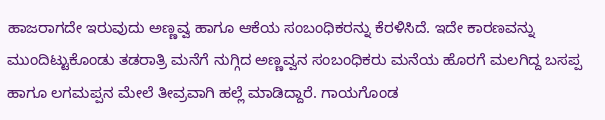ಹಾಜರಾಗದೇ ಇರುವುದು ಅಣ್ಣವ್ವ ಹಾಗೂ ಆಕೆಯ ಸಂಬಂಧಿಕರನ್ನು ಕೆರಳಿಸಿದೆ. ಇದೇ ಕಾರಣವನ್ನು ಮುಂದಿಟ್ಟುಕೊಂಡು ತಡರಾತ್ರಿ ಮನೆಗೆ ನುಗ್ಗಿದ ಅಣ್ಣವ್ವನ ಸಂಬಂಧಿಕರು ಮನೆಯ ಹೊರಗೆ ಮಲಗಿದ್ದ ಬಸಪ್ಪ ಹಾಗೂ ಲಗಮಪ್ಪನ ಮೇಲೆ ತೀವ್ರವಾಗಿ ಹಲ್ಲೆ ಮಾಡಿದ್ದಾರೆ. ಗಾಯಗೊಂಡ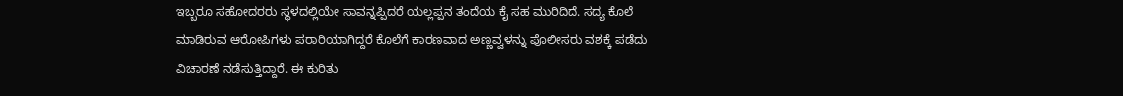ಇಬ್ಬರೂ ಸಹೋದರರು ಸ್ಥಳದಲ್ಲಿಯೇ ಸಾವನ್ನಪ್ಪಿದರೆ ಯಲ್ಲಪ್ಪನ ತಂದೆಯ ಕೈ ಸಹ ಮುರಿದಿದೆ. ಸದ್ಯ ಕೊಲೆ ಮಾಡಿರುವ ಆರೋಪಿಗಳು ಪರಾರಿಯಾಗಿದ್ದರೆ ಕೊಲೆಗೆ ಕಾರಣವಾದ ಅಣ್ಣವ್ವಳನ್ನು ಪೊಲೀಸರು ವಶಕ್ಕೆ ಪಡೆದು ವಿಚಾರಣೆ ನಡೆಸುತ್ತಿದ್ದಾರೆ. ಈ ಕುರಿತು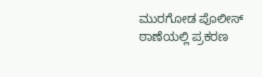ಮುರಗೋಡ ಪೊಲೀಸ್ ಠಾಣೆಯಲ್ಲಿ ಪ್ರಕರಣ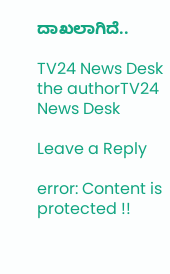ದಾಖಲಾಗಿದೆ..

TV24 News Desk
the authorTV24 News Desk

Leave a Reply

error: Content is protected !!